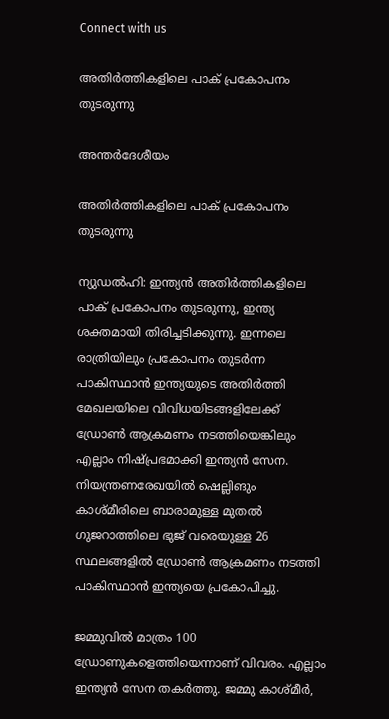Connect with us

അതിര്‍ത്തികളിലെ പാക് പ്രകോപനം തുടരുന്നു

അന്തര്‍ദേശീയം

അതിര്‍ത്തികളിലെ പാക് പ്രകോപനം തുടരുന്നു

ന്യുഡല്‍ഹി: ഇന്ത്യന്‍ അതിര്‍ത്തികളിലെ പാക് പ്രകോപനം തുടരുന്നു, ഇന്ത്യ ശക്തമായി തിരിച്ചടിക്കുന്നു. ഇന്നലെ രാത്രിയിലും പ്രകോപനം തുടര്‍ന്ന പാകിസ്ഥാന്‍ ഇന്ത്യയുടെ അതിര്‍ത്തി മേഖലയിലെ വിവിധയിടങ്ങളിലേക്ക് ഡ്രോണ്‍ ആക്രമണം നടത്തിയെങ്കിലും എല്ലാം നിഷ്പ്രഭമാക്കി ഇന്ത്യന്‍ സേന. നിയന്ത്രണരേഖയില്‍ ഷെല്ലിങും കാശ്മീരിലെ ബാരാമുള്ള മുതല്‍ ഗുജറാത്തിലെ ഭുജ് വരെയുള്ള 26 സ്ഥലങ്ങളില്‍ ഡ്രോണ്‍ ആക്രമണം നടത്തി പാകിസ്ഥാന്‍ ഇന്ത്യയെ പ്രകോപിച്ചു.

ജമ്മുവില്‍ മാത്രം 100 ഡ്രോണുകളെത്തിയെന്നാണ് വിവരം. എല്ലാം ഇന്ത്യന്‍ സേന തകര്‍ത്തു. ജമ്മു കാശ്മീര്‍,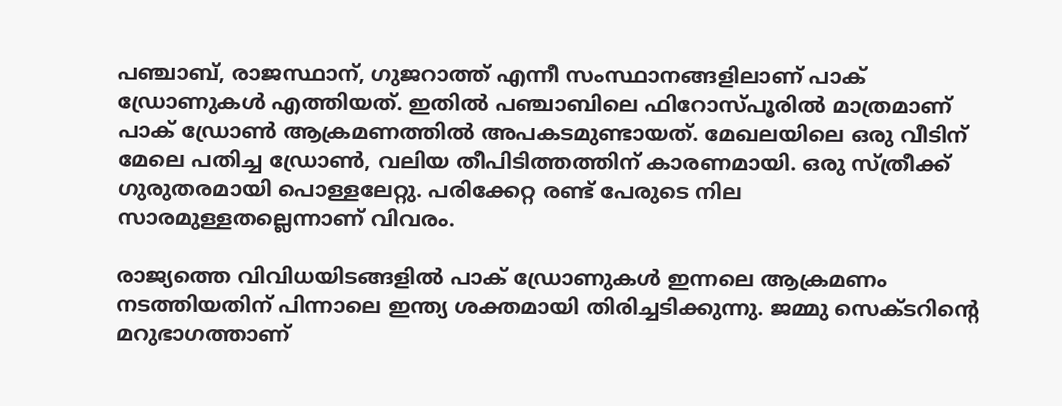പഞ്ചാബ്, രാജസ്ഥാന്, ഗുജറാത്ത് എന്നീ സംസ്ഥാനങ്ങളിലാണ് പാക് ഡ്രോണുകള്‍ എത്തിയത്. ഇതില്‍ പഞ്ചാബിലെ ഫിറോസ്പൂരില്‍ മാത്രമാണ് പാക് ഡ്രോണ്‍ ആക്രമണത്തില്‍ അപകടമുണ്ടായത്. മേഖലയിലെ ഒരു വീടിന് മേലെ പതിച്ച ഡ്രോണ്‍, വലിയ തീപിടിത്തത്തിന് കാരണമായി. ഒരു സ്ത്രീക്ക് ഗുരുതരമായി പൊള്ളലേറ്റു. പരിക്കേറ്റ രണ്ട് പേരുടെ നില സാരമുള്ളതല്ലെന്നാണ് വിവരം.

രാജ്യത്തെ വിവിധയിടങ്ങളില്‍ പാക് ഡ്രോണുകള്‍ ഇന്നലെ ആക്രമണം നടത്തിയതിന് പിന്നാലെ ഇന്ത്യ ശക്തമായി തിരിച്ചടിക്കുന്നു. ജമ്മു സെക്ടറിന്റെ മറുഭാഗത്താണ്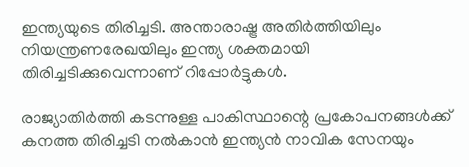ഇന്ത്യയുടെ തിരിച്ചടി. അന്താരാഷ്ട്ര അതിര്‍ത്തിയിലും നിയന്ത്രണരേഖയിലും ഇന്ത്യ ശക്തമായി തിരിച്ചടിക്കുവെന്നാണ് റിപ്പോര്‍ട്ടുകള്‍.

രാജ്യാതിര്‍ത്തി കടന്നുള്ള പാകിസ്ഥാന്റെ പ്രകോപനങ്ങള്‍ക്ക് കനത്ത തിരിച്ചടി നല്‍കാന്‍ ഇന്ത്യന്‍ നാവിക സേനയും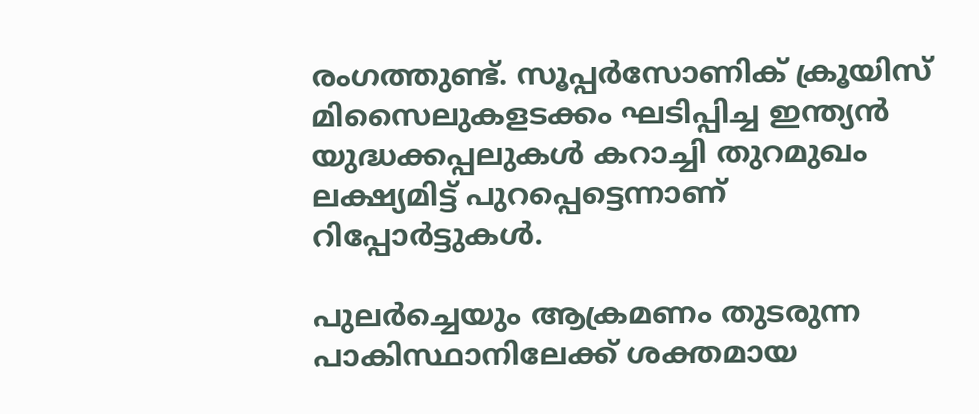രംഗത്തുണ്ട്. സൂപ്പര്‍സോണിക് ക്രൂയിസ് മിസൈലുകളടക്കം ഘടിപ്പിച്ച ഇന്ത്യന്‍ യുദ്ധക്കപ്പലുകള്‍ കറാച്ചി തുറമുഖം ലക്ഷ്യമിട്ട് പുറപ്പെട്ടെന്നാണ് റിപ്പോര്‍ട്ടുകള്‍.

പുലര്‍ച്ചെയും ആക്രമണം തുടരുന്ന പാകിസ്ഥാനിലേക്ക് ശക്തമായ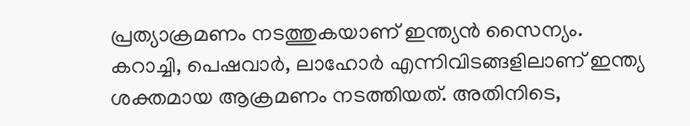പ്രത്യാക്രമണം നടത്തുകയാണ് ഇന്ത്യന്‍ സൈന്യം. കറാച്ചി, പെഷവാര്‍, ലാഹോര്‍ എന്നിവിടങ്ങളിലാണ് ഇന്ത്യ ശക്തമായ ആക്രമണം നടത്തിയത്. അതിനിടെ,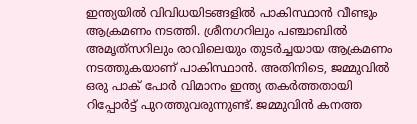ഇന്ത്യയില്‍ വിവിധയിടങ്ങളില്‍ പാകിസ്ഥാന്‍ വീണ്ടും ആക്രമണം നടത്തി. ശ്രീനഗറിലും പഞ്ചാബില്‍ അമൃത്‌സറിലും രാവിലെയും തുടര്‍ച്ചയായ ആക്രമണം നടത്തുകയാണ് പാകിസ്ഥാന്‍. അതിനിടെ, ജമ്മുവില്‍ ഒരു പാക് പോര്‍ വിമാനം ഇന്ത്യ തകര്‍ത്തതായി റിപ്പോര്‍ട്ട് പുറത്തുവരുന്നുണ്ട്. ജമ്മുവിന്‍ കനത്ത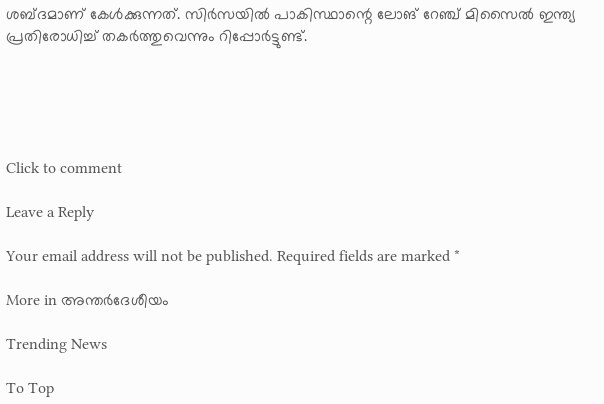ശബ്ദമാണ് കേള്‍ക്കുന്നത്. സിര്‍സയില്‍ പാകിസ്ഥാന്റെ ലോങ് റേഞ്ച് മിസൈല്‍ ഇന്ത്യ പ്രതിരോധിച്ച് തകര്‍ത്തുവെന്നും റിപ്പോര്‍ട്ടുണ്ട്.





Click to comment

Leave a Reply

Your email address will not be published. Required fields are marked *

More in അന്തര്‍ദേശീയം

Trending News

To Top